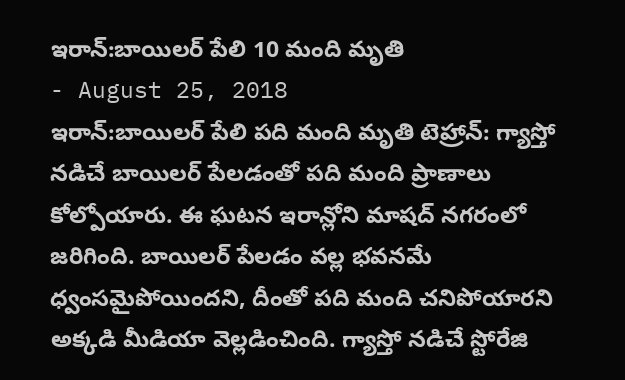ఇరాన్:బాయిలర్ పేలి 10 మంది మృతి
- August 25, 2018
ఇరాన్:బాయిలర్ పేలి పది మంది మృతి టెహ్రాన్: గ్యాస్తో నడిచే బాయిలర్ పేలడంతో పది మంది ప్రాణాలు కోల్పోయారు. ఈ ఘటన ఇరాన్లోని మాషద్ నగరంలో జరిగింది. బాయిలర్ పేలడం వల్ల భవనమే ధ్వంసమైపోయిందని, దీంతో పది మంది చనిపోయారని అక్కడి మీడియా వెల్లడించింది. గ్యాస్తో నడిచే స్టోరేజి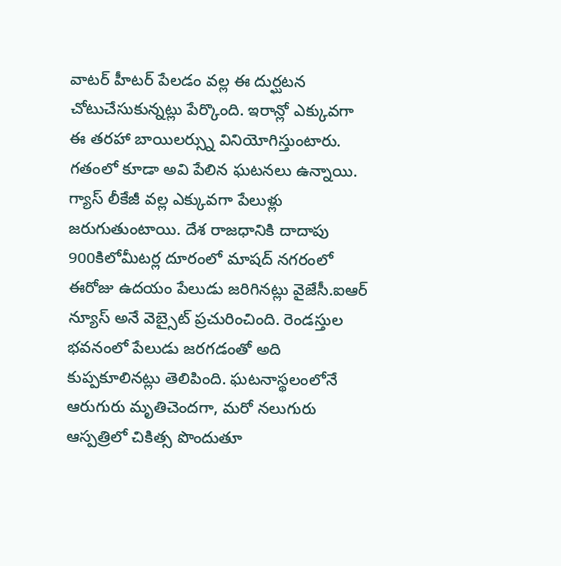వాటర్ హీటర్ పేలడం వల్ల ఈ దుర్ఘటన చోటుచేసుకున్నట్లు పేర్కొంది. ఇరాన్లో ఎక్కువగా ఈ తరహా బాయిలర్స్ను వినియోగిస్తుంటారు. గతంలో కూడా అవి పేలిన ఘటనలు ఉన్నాయి. గ్యాస్ లీకేజీ వల్ల ఎక్కువగా పేలుళ్లు జరుగుతుంటాయి. దేశ రాజధానికి దాదాపు 900కిలోమీటర్ల దూరంలో మాషద్ నగరంలో ఈరోజు ఉదయం పేలుడు జరిగినట్లు వైజేసీ.ఐఆర్ న్యూస్ అనే వెబ్సైట్ ప్రచురించింది. రెండస్తుల భవనంలో పేలుడు జరగడంతో అది కుప్పకూలినట్లు తెలిపింది. ఘటనాస్థలంలోనే ఆరుగురు మృతిచెందగా, మరో నలుగురు ఆస్పత్రిలో చికిత్స పొందుతూ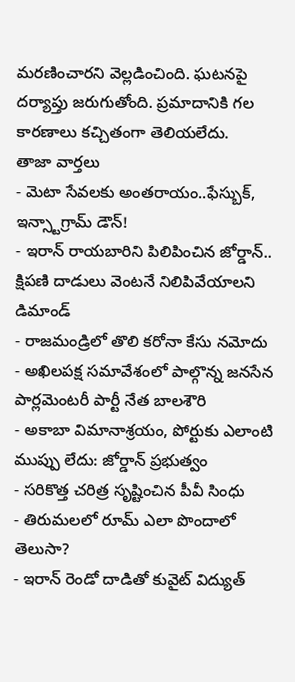మరణించారని వెల్లడించింది. ఘటనపై దర్యాప్తు జరుగుతోంది. ప్రమాదానికి గల కారణాలు కచ్చితంగా తెలియలేదు.
తాజా వార్తలు
- మెటా సేవలకు అంతరాయం..ఫేస్బుక్, ఇన్స్టాగ్రామ్ డౌన్!
- ఇరాన్ రాయబారిని పిలిపించిన జోర్డాన్.. క్షిపణి దాడులు వెంటనే నిలిపివేయాలని డిమాండ్
- రాజమండ్రిలో తొలి కరోనా కేసు నమోదు
- అఖిలపక్ష సమావేశంలో పాల్గొన్న జనసేన పార్లమెంటరీ పార్టీ నేత బాలశౌరి
- అకాబా విమానాశ్రయం, పోర్టుకు ఎలాంటి ముప్పు లేదు: జోర్డాన్ ప్రభుత్వం
- సరికొత్త చరిత్ర సృష్టించిన పీవీ సింధు
- తిరుమలలో రూమ్ ఎలా పొందాలో తెలుసా?
- ఇరాన్ రెండో దాడితో కువైట్ విద్యుత్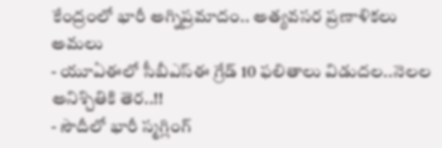కేంద్రంలో భారీ అగ్నిప్రమాదం.. అత్యవసర ప్రణాళికలు అమలు
- యూఏఈలో సీబీఎస్ఈ గ్రేడ్ 10 ఫలితాలు విడుదల..నెలల అనిశ్చితికి తెర..!!
- సౌదీలో భారీ స్మగ్లింగ్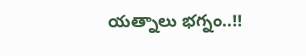యత్నాలు భగ్నం..!!